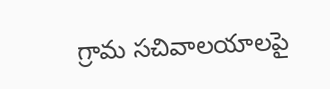గ్రామ సచివాలయాలపై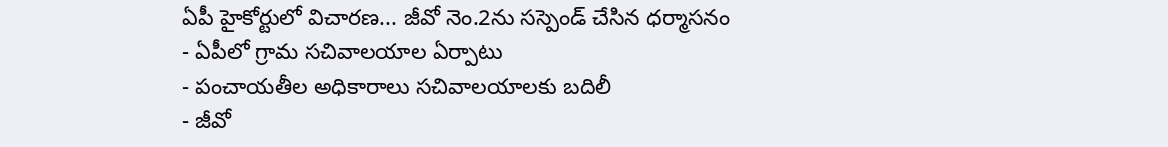ఏపీ హైకోర్టులో విచారణ... జీవో నెం.2ను సస్పెండ్ చేసిన ధర్మాసనం
- ఏపీలో గ్రామ సచివాలయాల ఏర్పాటు
- పంచాయతీల అధికారాలు సచివాలయాలకు బదిలీ
- జీవో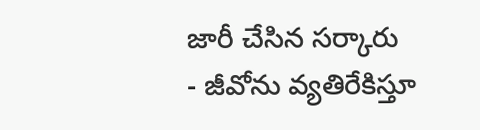జారీ చేసిన సర్కారు
- జీవోను వ్యతిరేకిస్తూ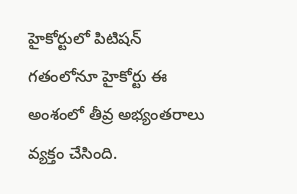హైకోర్టులో పిటిషన్
గతంలోనూ హైకోర్టు ఈ అంశంలో తీవ్ర అభ్యంతరాలు వ్యక్తం చేసింది.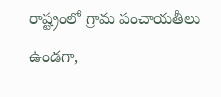రాష్ట్రంలో గ్రామ పంచాయతీలు ఉండగా,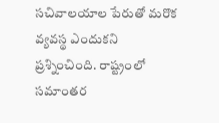సచివాలయాల పేరుతో మరొక వ్యవస్థ ఎందుకని ప్రశ్నించింది. రాష్ట్రంలో సమాంతర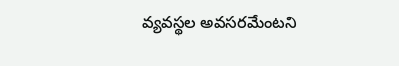వ్యవస్థల అవసరమేంటని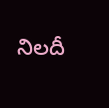నిలదీ